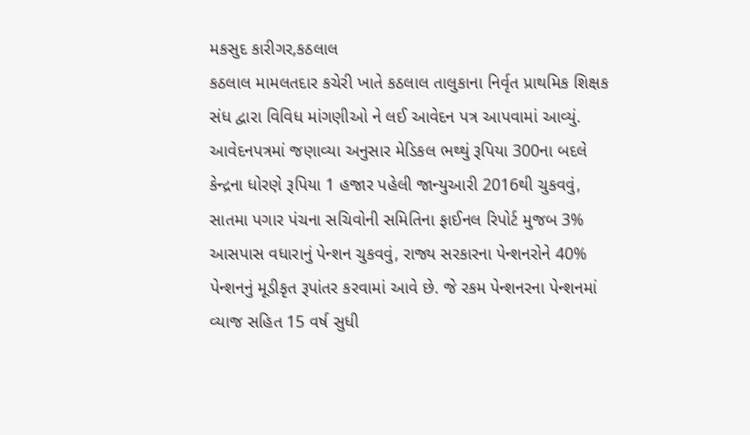મકસુદ કારીગર,કઠલાલ
કઠલાલ મામલતદાર કચેરી ખાતે કઠલાલ તાલુકાના નિર્વૃત પ્રાથમિક શિક્ષક સંધ દ્વારા વિવિધ માંગણીઓ ને લઈ આવેદન પત્ર આપવામાં આવ્યું.
આવેદનપત્રમાં જણાવ્યા અનુસાર મેડિકલ ભથ્થું રૂપિયા 300ના બદલે કેન્દ્રના ધોરણે રૂપિયા 1 હજાર પહેલી જાન્યુઆરી 2016થી ચુકવવું, સાતમા પગાર પંચના સચિવોની સમિતિના ફાઈનલ રિપોર્ટ મુજબ 3% આસપાસ વધારાનું પેન્શન ચુકવવું, રાજ્ય સરકારના પેન્શનરોને 40% પેન્શનનું મૂડીકૃત રૂપાંતર કરવામાં આવે છે. જે રકમ પેન્શનરના પેન્શનમાં વ્યાજ સહિત 15 વર્ષ સુધી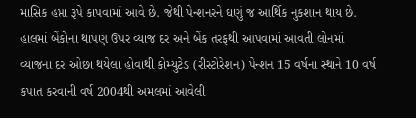માસિક હપ્તા રૂપે કાપવામાં આવે છે. જેથી પેન્શનરને ઘણું જ આર્થિક નુકશાન થાય છે. હાલમાં બેંકોના થાપણ ઉપર વ્યાજ દર અને બેંક તરફથી આપવામાં આવતી લોનમાં વ્યાજના દર ઓછા થયેલા હોવાથી કોમ્યુટેડ (રીસ્ટોરેશન) પેન્શન 15 વર્ષના સ્થાને 10 વર્ષ કપાત કરવાની વર્ષ 2004થી અમલમાં આવેલી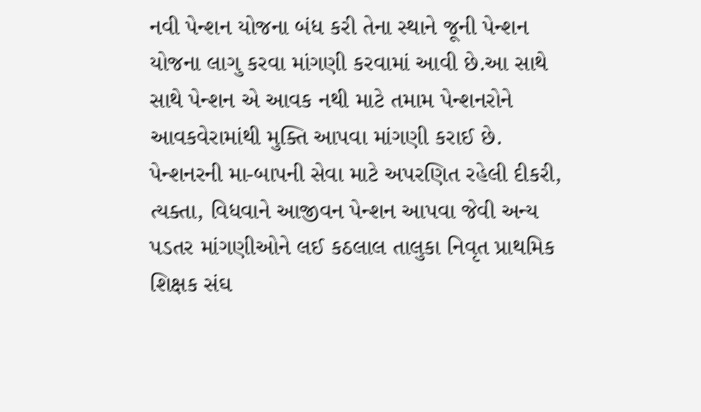નવી પેન્શન યોજના બંધ કરી તેના સ્થાને જૂની પેન્શન યોજના લાગુ કરવા માંગણી કરવામાં આવી છે.આ સાથે સાથે પેન્શન એ આવક નથી માટે તમામ પેન્શનરોને આવકવેરામાંથી મુક્તિ આપવા માંગણી કરાઈ છે. પેન્શનરની મા-બાપની સેવા માટે અપરણિત રહેલી દીકરી, ત્યક્તા, વિધવાને આજીવન પેન્શન આપવા જેવી અન્ય પડતર માંગણીઓને લઈ કઠલાલ તાલુકા નિવૃત પ્રાથમિક શિક્ષક સંઘ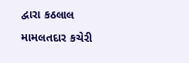દ્વારા કઠલાલ મામલતદાર કચેરી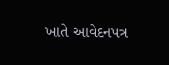ખાતે આવેદનપત્ર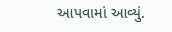આપવામાં આવ્યું.